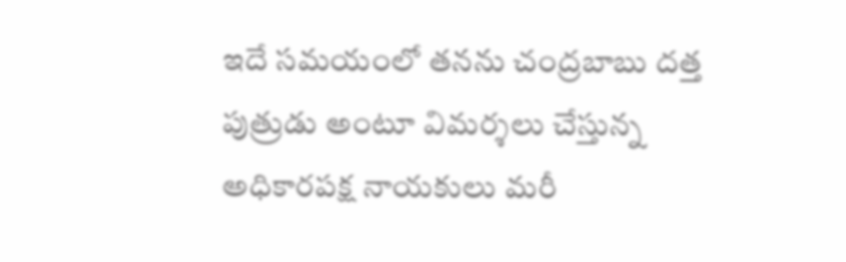ఇదే సమయంలో తనను చంద్రబాబు దత్త పుత్రుడు అంటూ విమర్శలు చేస్తున్న అధికారపక్ష నాయకులు మరీ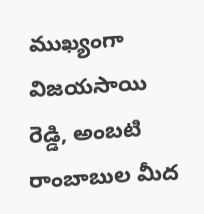ముఖ్యంగా విజయసాయి రెడ్డి, అంబటి రాంబాబుల మీద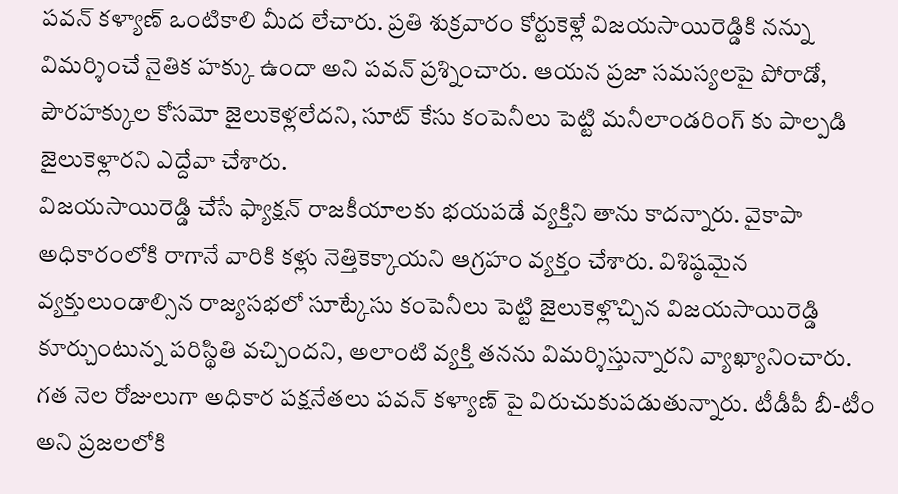పవన్ కళ్యాణ్ ఒంటికాలి మీద లేచారు. ప్రతి శుక్రవారం కోర్టుకెళ్లే విజయసాయిరెడ్డికి నన్ను విమర్శించే నైతిక హక్కు ఉందా అని పవన్ ప్రశ్నించారు. ఆయన ప్రజా సమస్యలపై పోరాడో, పౌరహక్కుల కోసమో జైలుకెళ్లలేదని, సూట్ కేసు కంపెనీలు పెట్టి మనీలాండరింగ్ కు పాల్పడి జైలుకెళ్లారని ఎద్దేవా చేశారు.
విజయసాయిరెడ్డి చేసే ఫ్యాక్షన్ రాజకీయాలకు భయపడే వ్యక్తిని తాను కాదన్నారు. వైకాపా అధికారంలోకి రాగానే వారికి కళ్లు నెత్తికెక్కాయని ఆగ్రహం వ్యక్తం చేశారు. విశిష్ఠమైన వ్యక్తులుండాల్సిన రాజ్యసభలో సూట్కేసు కంపెనీలు పెట్టి జైలుకెళ్లొచ్చిన విజయసాయిరెడ్డి కూర్చుంటున్న పరిస్థితి వచ్చిందని, అలాంటి వ్యక్తి తనను విమర్శిస్తున్నారని వ్యాఖ్యానించారు.
గత నెల రోజులుగా అధికార పక్షనేతలు పవన్ కళ్యాణ్ పై విరుచుకుపడుతున్నారు. టీడీపీ బీ-టీం అని ప్రజలలోకి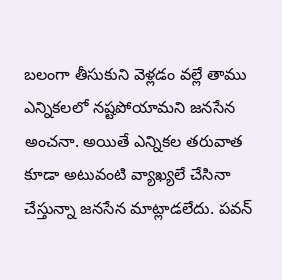బలంగా తీసుకుని వెళ్లడం వల్లే తాము ఎన్నికలలో నష్టపోయామని జనసేన అంచనా. అయితే ఎన్నికల తరువాత కూడా అటువంటి వ్యాఖ్యలే చేసినా చేస్తున్నా జనసేన మాట్లాడలేదు. పవన్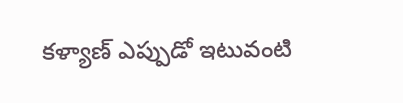కళ్యాణ్ ఎప్పుడో ఇటువంటి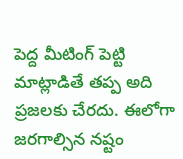పెద్ద మీటింగ్ పెట్టి మాట్లాడితే తప్ప అది ప్రజలకు చేరదు. ఈలోగా జరగాల్సిన నష్టం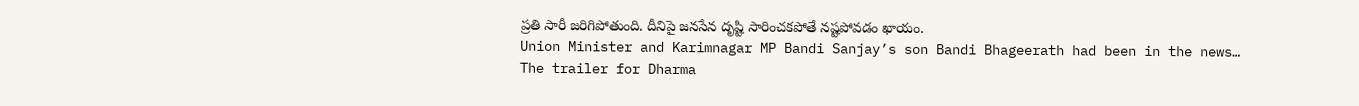ప్రతి సారీ జరిగిపోతుంది. దీనిపై జనసేన దృష్టి సారించకపోతే నష్టపోవడం ఖాయం.
Union Minister and Karimnagar MP Bandi Sanjay’s son Bandi Bhageerath had been in the news…
The trailer for Dharma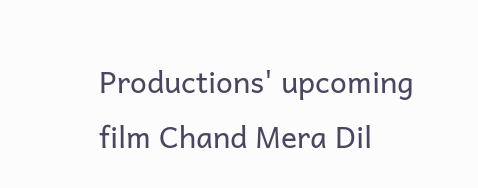Productions' upcoming film Chand Mera Dil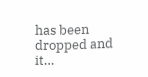has been dropped and it…